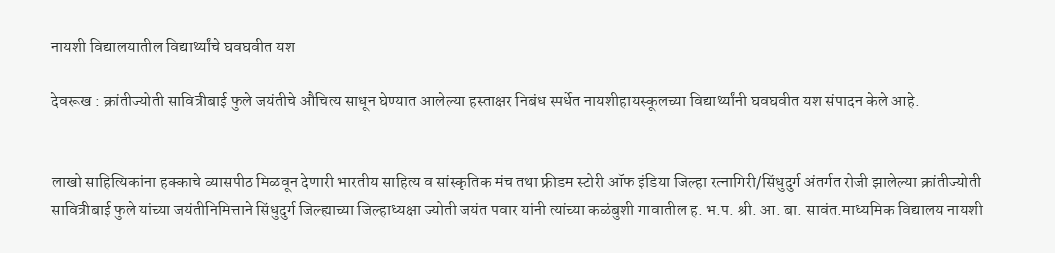नायशी विद्यालयातील विद्यार्थ्यांचे घवघवीत यश

देवरूख : क्रांतीज्योती सावित्रीबाई फुले जयंतीचे औचित्य साधून घेण्यात आलेल्या हस्ताक्षर निबंध स्पर्धेत नायशीहायस्कूलच्या विद्यार्थ्यांनी घवघवीत यश संपादन केले आहे.


लाखो साहित्यिकांना हक्काचे व्यासपीठ मिळवून देणारी भारतीय साहित्य व सांस्कृतिक मंच तथा फ्रीडम स्टोरी ऑफ इंडिया जिल्हा रत्नागिरी/सिंधुदुर्ग अंतर्गत रोजी झालेल्या क्रांतीज्योती सावित्रीबाई फुले यांच्या जयंतीनिमित्ताने सिंधुदुर्ग जिल्ह्याच्या जिल्हाध्यक्षा ज्योती जयंत पवार यांनी त्यांच्या कळंबुशी गावातील ह. भ.प. श्री. आ. बा. सावंत.माध्यमिक विद्यालय नायशी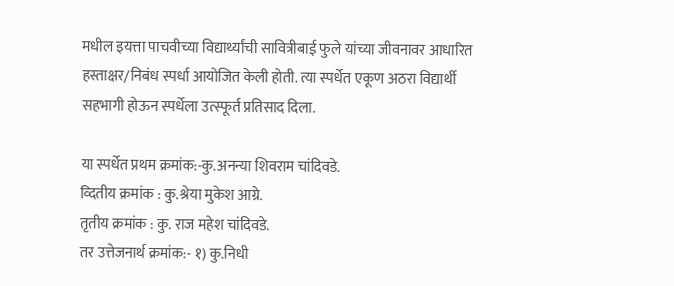मधील इयत्ता पाचवीच्या विद्यार्थ्यांची सावित्रीबाई फुले यांच्या जीवनावर आधारित हस्ताक्षर/निबंध स्पर्धा आयोजित केली होती. त्या स्पर्धेत एकूण अठरा विद्यार्थी सहभागी होऊन स्पर्धेला उत्स्फूर्त प्रतिसाद दिला.

या स्पर्धेत प्रथम क्रमांक:-कु.अनन्या शिवराम चांदिवडे.
व्दितीय क्रमांक : कु.श्रेया मुकेश आग्रे.
तृतीय क्रमांक : कु. राज महेश चांदिवडे.
तर उत्तेजनार्थ क्रमांक:- १) कु.निधी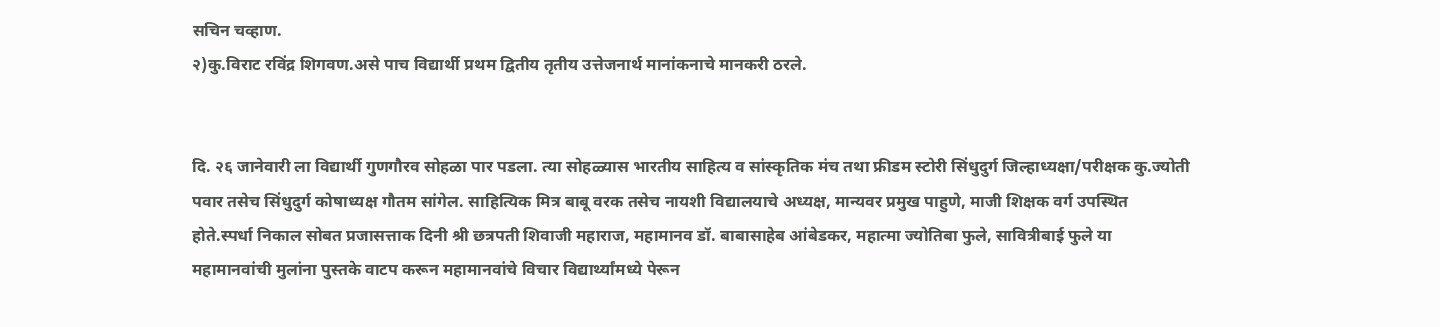सचिन चव्हाण.
२)कु.विराट रविंद्र शिगवण.असे पाच विद्यार्थी प्रथम द्वितीय तृतीय उत्तेजनार्थ मानांकनाचे मानकरी ठरले.


दि. २६ जानेवारी ला विद्यार्थी गुणगौरव सोहळा पार पडला. त्या सोहळ्यास भारतीय साहित्य व सांस्कृतिक मंच तथा फ्रीडम स्टोरी सिंधुदुर्ग जिल्हाध्यक्षा/परीक्षक कु.ज्योती पवार तसेच सिंधुदुर्ग कोषाध्यक्ष गौतम सांगेल. साहित्यिक मित्र बाबू वरक तसेच नायशी विद्यालयाचे अध्यक्ष, मान्यवर प्रमुख पाहुणे, माजी शिक्षक वर्ग उपस्थित होते.स्पर्धा निकाल सोबत प्रजासत्ताक दिनी श्री छत्रपती शिवाजी महाराज, महामानव डॉ. बाबासाहेब आंबेडकर, महात्मा ज्योतिबा फुले, सावित्रीबाई फुले या महामानवांची मुलांना पुस्तके वाटप करून महामानवांचे विचार विद्यार्थ्यांमध्ये पेरून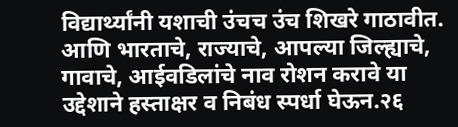विद्यार्थ्यांनी यशाची उंचच उंच शिखरे गाठावीत. आणि भारताचे, राज्याचे, आपल्या जिल्ह्याचे, गावाचे, आईवडिलांचे नाव रोशन करावे या उद्देशाने हस्ताक्षर व निबंध स्पर्धा घेऊन.२६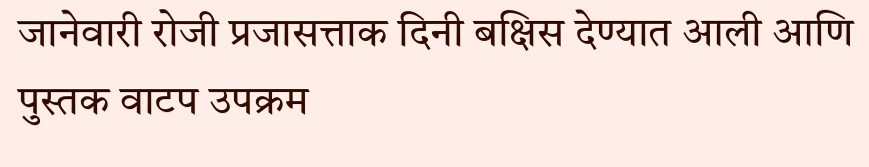जानेवारी रोजी प्रजासत्ताक दिनी बक्षिस देण्यात आली आणि पुस्तक वाटप उपक्रम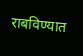राबविण्यात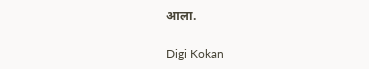आला.

Digi Kokan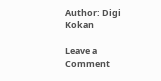Author: Digi Kokan

Leave a Comment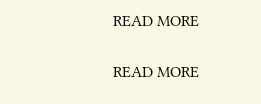READ MORE

READ MORE